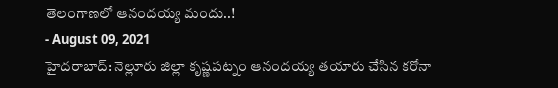తెలంగాణలో ఆనందయ్య మందు..!
- August 09, 2021
హైదరాబాద్: నెల్లూరు జిల్లా కృష్ణపట్నం ఆనందయ్య తయారు చేసిన కరోనా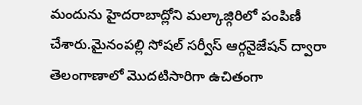మందును హైదరాబాద్లోని మల్కాజ్గిరిలో పంపిణీ చేశారు.మైనంపల్లి సోషల్ సర్వీస్ ఆర్గనైజేషన్ ద్వారా తెలంగాణాలో మొదటిసారిగా ఉచితంగా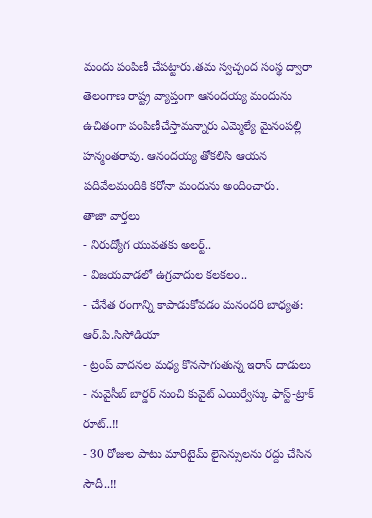మందు పంపిణీ చేపట్టారు.తమ స్వచ్చంద సంస్థ ద్వారా తెలంగాణ రాష్ట్ర వ్యాప్తంగా ఆనందయ్య మందును ఉచితంగా పంపిణీచేస్తామన్నారు ఎమ్మెల్యే మైనంపల్లి హన్మంతరావు. ఆనందయ్య తోకలిసి ఆయన పదివేలమందికి కరోనా మందును అందించారు.
తాజా వార్తలు
- నిరుద్యోగ యువతకు అలర్ట్..
- విజయవాడలో ఉగ్రవాదుల కలకలం..
- చేనేత రంగాన్ని కాపాడుకోవడం మనందరి బాధ్యత: ఆర్.పి.సిసోడియా
- ట్రంప్ వాదనల మధ్య కొనసాగుతున్న ఇరాన్ దాడులు
- నువైసీబ్ బార్డర్ నుంచి కువైట్ ఎయిర్వేస్కు ఫాస్ట్-ట్రాక్ రూట్..!!
- 30 రోజుల పాటు మారిటైమ్ లైసెన్సులను రద్దు చేసిన సౌదీ..!!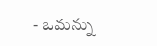- ఒమన్ను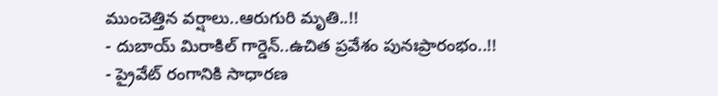ముంచెత్తిన వర్షాలు..ఆరుగురి మృతి..!!
- దుబాయ్ మిరాకిల్ గార్డెన్..ఉచిత ప్రవేశం పునఃప్రారంభం..!!
- ప్రైవేట్ రంగానికి సాధారణ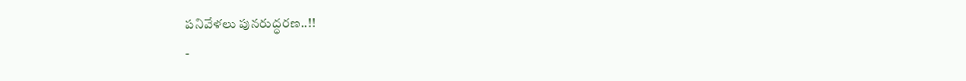పనివేళలు పునరుద్ధరణ..!!
-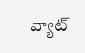వ్యాట్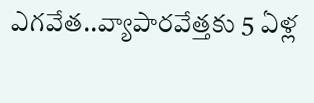ఎగవేత..వ్యాపారవేత్తకు 5 ఏళ్ల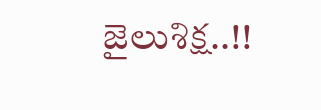జైలుశిక్ష..!!